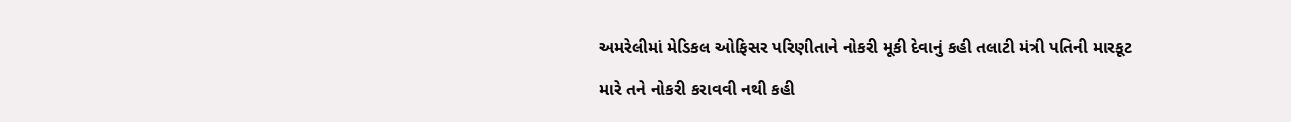અમરેલીમાં મેડિકલ ઓફિસર પરિણીતાને નોકરી મૂકી દેવાનું કહી તલાટી મંત્રી પતિની મારકૂટ

મારે તને નોકરી કરાવવી નથી કહી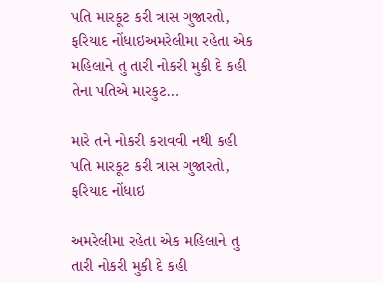પતિ મારકૂટ કરી ત્રાસ ગુજારતો, ફરિયાદ નોંધાઇઅમરેલીમા રહેતા એક મહિલાને તુ તારી નોકરી મુકી દે કહી તેના પતિએ મારકુટ…

મારે તને નોકરી કરાવવી નથી કહી પતિ મારકૂટ કરી ત્રાસ ગુજારતો, ફરિયાદ નોંધાઇ

અમરેલીમા રહેતા એક મહિલાને તુ તારી નોકરી મુકી દે કહી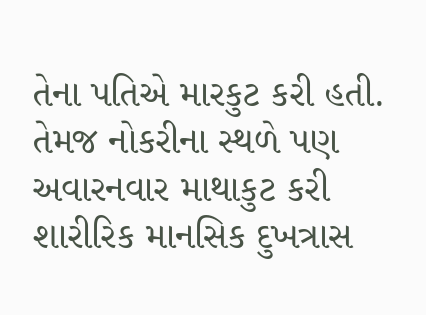તેના પતિએ મારકુટ કરી હતી. તેમજ નોકરીના સ્થળે પણ અવારનવાર માથાકુટ કરી શારીરિક માનસિક દુખત્રાસ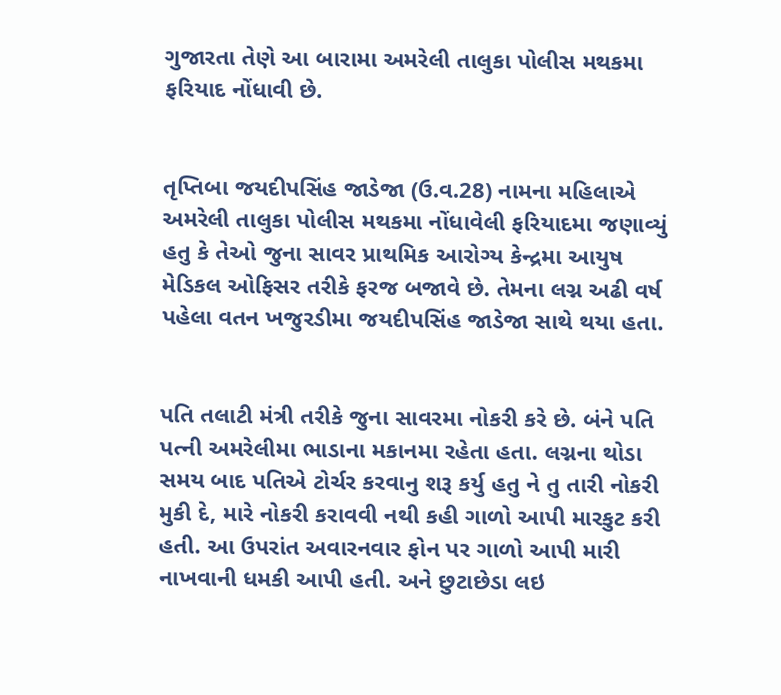ગુજારતા તેણે આ બારામા અમરેલી તાલુકા પોલીસ મથકમા ફરિયાદ નોંધાવી છે.


તૃપ્તિબા જયદીપસિંહ જાડેજા (ઉ.વ.28) નામના મહિલાએ અમરેલી તાલુકા પોલીસ મથકમા નોંધાવેલી ફરિયાદમા જણાવ્યું હતુ કે તેઓ જુના સાવર પ્રાથમિક આરોગ્ય કેન્દ્રમા આયુષ મેડિકલ ઓફિસર તરીકે ફરજ બજાવે છે. તેમના લગ્ન અઢી વર્ષ પહેલા વતન ખજુરડીમા જયદીપસિંહ જાડેજા સાથે થયા હતા.


પતિ તલાટી મંત્રી તરીકે જુના સાવરમા નોકરી કરે છે. બંને પતિ પત્ની અમરેલીમા ભાડાના મકાનમા રહેતા હતા. લગ્નના થોડા સમય બાદ પતિએ ટોર્ચર કરવાનુ શરૂ કર્યુ હતુ ને તુ તારી નોકરી મુકી દે, મારે નોકરી કરાવવી નથી કહી ગાળો આપી મારકુટ કરી હતી. આ ઉપરાંત અવારનવાર ફોન પર ગાળો આપી મારી નાખવાની ધમકી આપી હતી. અને છુટાછેડા લઇ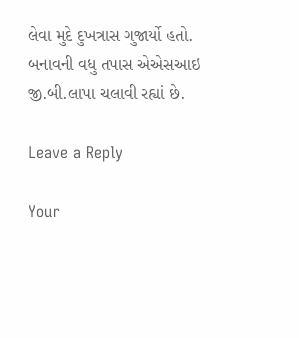લેવા મુદે દુખત્રાસ ગુજાર્યો હતો. બનાવની વધુ તપાસ એએસઆઇ જી.બી.લાપા ચલાવી રહ્યાં છે.

Leave a Reply

Your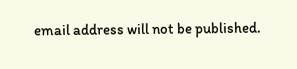email address will not be published.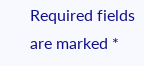Required fields are marked *